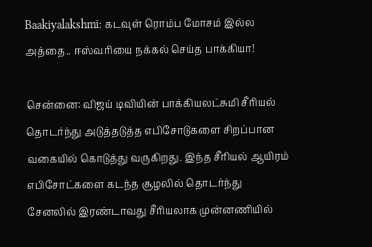Baakiyalakshmi: கடவுள் ரொம்ப மோசம் இல்ல அத்தை.. ஈஸ்வரியை நக்கல் செய்த பாக்கியா!

சென்னை: விஜய் டிவியின் பாக்கியலட்சுமி சீரியல் தொடர்ந்து அடுத்தடுத்த எபிசோடுகளை சிறப்பான வகையில் கொடுத்து வருகிறது. இந்த சீரியல் ஆயிரம் எபிசோட்களை கடந்த சூழலில் தொடர்ந்து சேனலில் இரண்டாவது சீரியலாக முன்னணியில்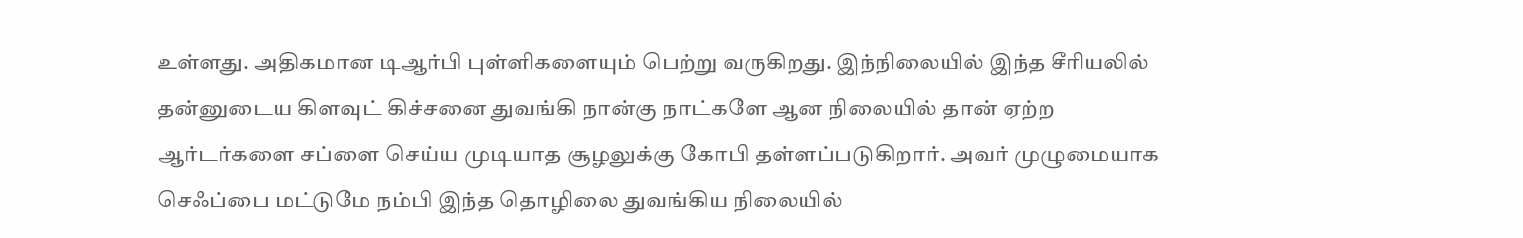உள்ளது. அதிகமான டிஆர்பி புள்ளிகளையும் பெற்று வருகிறது. இந்நிலையில் இந்த சீரியலில் தன்னுடைய கிளவுட் கிச்சனை துவங்கி நான்கு நாட்களே ஆன நிலையில் தான் ஏற்ற ஆர்டர்களை சப்ளை செய்ய முடியாத சூழலுக்கு கோபி தள்ளப்படுகிறார். அவர் முழுமையாக செஃப்பை மட்டுமே நம்பி இந்த தொழிலை துவங்கிய நிலையில்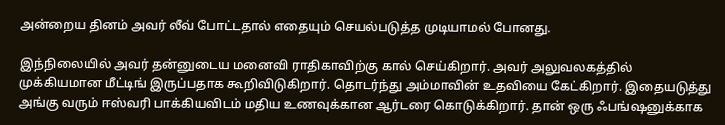அன்றைய தினம் அவர் லீவ் போட்டதால் எதையும் செயல்படுத்த முடியாமல் போனது.

இந்நிலையில் அவர் தன்னுடைய மனைவி ராதிகாவிற்கு கால் செய்கிறார். அவர் அலுவலகத்தில் முக்கியமான மீட்டிங் இருப்பதாக கூறிவிடுகிறார். தொடர்ந்து அம்மாவின் உதவியை கேட்கிறார். இதையடுத்து அங்கு வரும் ஈஸ்வரி பாக்கியவிடம் மதிய உணவுக்கான ஆர்டரை கொடுக்கிறார். தான் ஒரு ஃபங்ஷனுக்காக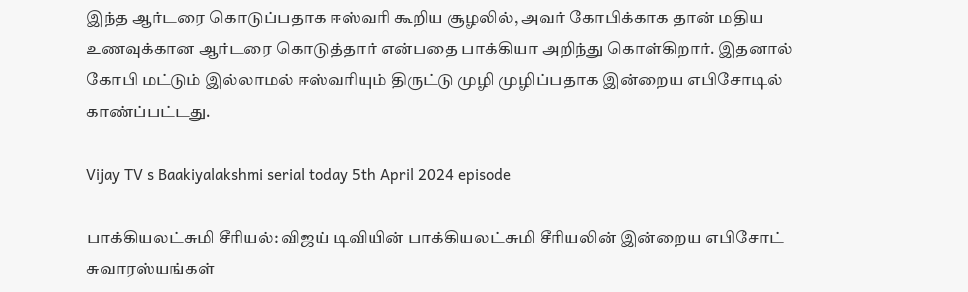இந்த ஆர்டரை கொடுப்பதாக ஈஸ்வரி கூறிய சூழலில், அவர் கோபிக்காக தான் மதிய உணவுக்கான ஆர்டரை கொடுத்தார் என்பதை பாக்கியா அறிந்து கொள்கிறார். இதனால் கோபி மட்டும் இல்லாமல் ஈஸ்வரியும் திருட்டு முழி முழிப்பதாக இன்றைய எபிசோடில் காண்ப்பட்டது.

Vijay TV s Baakiyalakshmi serial today 5th April 2024 episode

பாக்கியலட்சுமி சீரியல்: விஜய் டிவியின் பாக்கியலட்சுமி சீரியலின் இன்றைய எபிசோட் சுவாரஸ்யங்கள்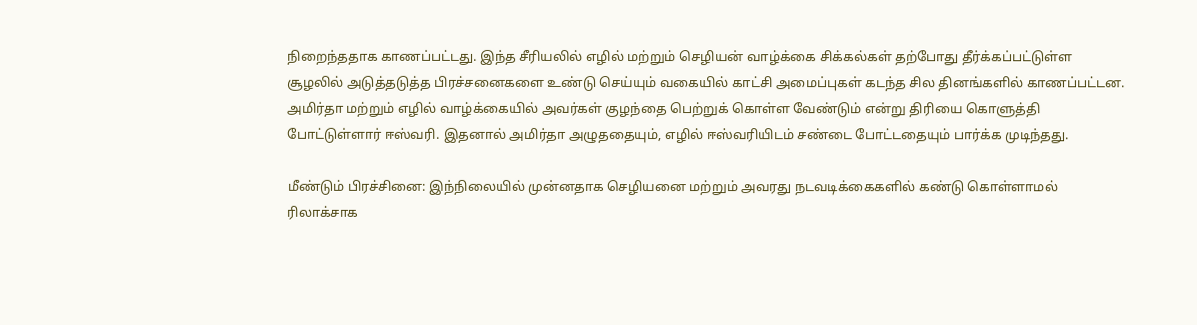நிறைந்ததாக காணப்பட்டது. இந்த சீரியலில் எழில் மற்றும் செழியன் வாழ்க்கை சிக்கல்கள் தற்போது தீர்க்கப்பட்டுள்ள சூழலில் அடுத்தடுத்த பிரச்சனைகளை உண்டு செய்யும் வகையில் காட்சி அமைப்புகள் கடந்த சில தினங்களில் காணப்பட்டன. அமிர்தா மற்றும் எழில் வாழ்க்கையில் அவர்கள் குழந்தை பெற்றுக் கொள்ள வேண்டும் என்று திரியை கொளுத்தி போட்டுள்ளார் ஈஸ்வரி. இதனால் அமிர்தா அழுததையும், எழில் ஈஸ்வரியிடம் சண்டை போட்டதையும் பார்க்க முடிந்தது.

மீண்டும் பிரச்சினை: இந்நிலையில் முன்னதாக செழியனை மற்றும் அவரது நடவடிக்கைகளில் கண்டு கொள்ளாமல் ரிலாக்சாக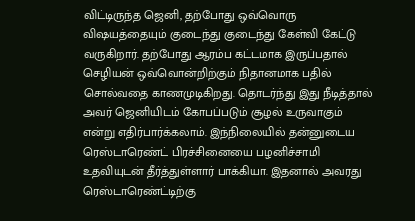விட்டிருந்த ஜெனி, தற்போது ஒவ்வொரு விஷயத்தையும் குடைந்து குடைந்து கேள்வி கேட்டு வருகிறார். தற்போது ஆரம்ப கட்டமாக இருப்பதால் செழியன் ஒவ்வொன்றிற்கும் நிதானமாக பதில் சொல்வதை காணமுடிகிறது. தொடர்ந்து இது நீடித்தால் அவர் ஜெனியிடம் கோபப்படும் சூழல் உருவாகும் என்று எதிர்பார்க்கலாம். இந்நிலையில் தன்னுடைய ரெஸ்டாரெண்ட் பிரச்சினையை பழனிச்சாமி உதவியுடன் தீர்த்துள்ளார் பாக்கியா. இதனால் அவரது ரெஸ்டாரெண்ட்டிற்கு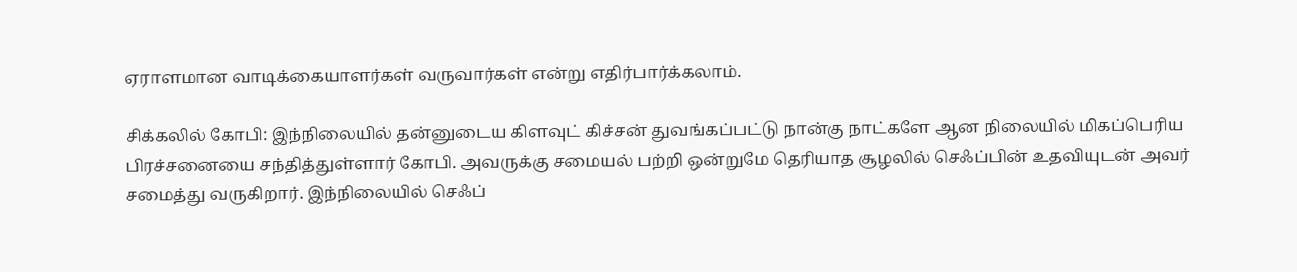ஏராளமான வாடிக்கையாளர்கள் வருவார்கள் என்று எதிர்பார்க்கலாம்.

சிக்கலில் கோபி: இந்நிலையில் தன்னுடைய கிளவுட் கிச்சன் துவங்கப்பட்டு நான்கு நாட்களே ஆன நிலையில் மிகப்பெரிய பிரச்சனையை சந்தித்துள்ளார் கோபி. அவருக்கு சமையல் பற்றி ஒன்றுமே தெரியாத சூழலில் செஃப்பின் உதவியுடன் அவர் சமைத்து வருகிறார். இந்நிலையில் செஃப்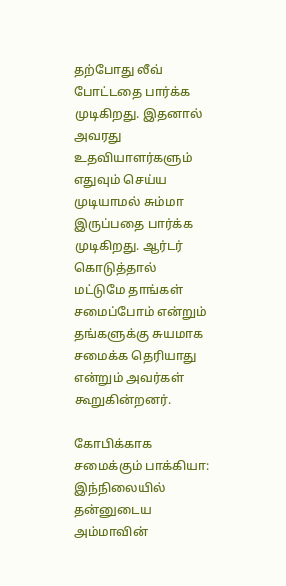தற்போது லீவ் போட்டதை பார்க்க முடிகிறது. இதனால் அவரது உதவியாளர்களும் எதுவும் செய்ய முடியாமல் சும்மா இருப்பதை பார்க்க முடிகிறது. ஆர்டர் கொடுத்தால் மட்டுமே தாங்கள் சமைப்போம் என்றும் தங்களுக்கு சுயமாக சமைக்க தெரியாது என்றும் அவர்கள் கூறுகின்றனர்.

கோபிக்காக சமைக்கும் பாக்கியா: இந்நிலையில் தன்னுடைய அம்மாவின்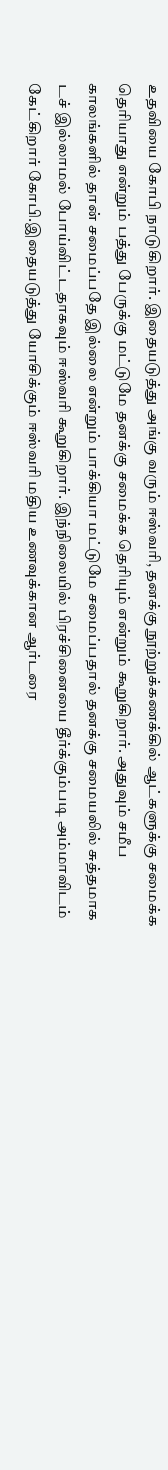உதவியை கோபி நாடுகிறார். இதையடுத்து அங்கு வரும் ஈஸ்வரி, தனக்கு நூற்றுக்கணக்கில் ஆட்களுக்கு சமைக்க தெரியாது என்றும் பத்து பேருக்கு மட்டுமே தனக்கு சமைக்க தெரியும் என்றும் கூறுகிறார். அதுவும் சமீப காலங்களில் தான் சமைப்பதே இல்லை என்றும் பாக்கியா மட்டுமே சமைப்பதால் தனக்கு சமையலில் சுத்தமாக டச் இல்லாமல் போய்விட்டதாகவும் ஈஸ்வரி கூறுகிறார். இந்நிலையில் பிரச்சினையை தீர்க்கும்படி அம்மாவிடம் கேட்கிறார் கோபி.இதையடுத்து யோசிக்கும் ஈஸ்வரி மதிய உணவுக்கான ஆர்டரை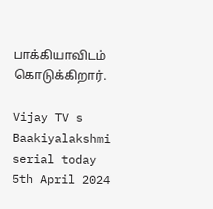பாக்கியாவிடம் கொடுக்கிறார்.

Vijay TV s Baakiyalakshmi serial today 5th April 2024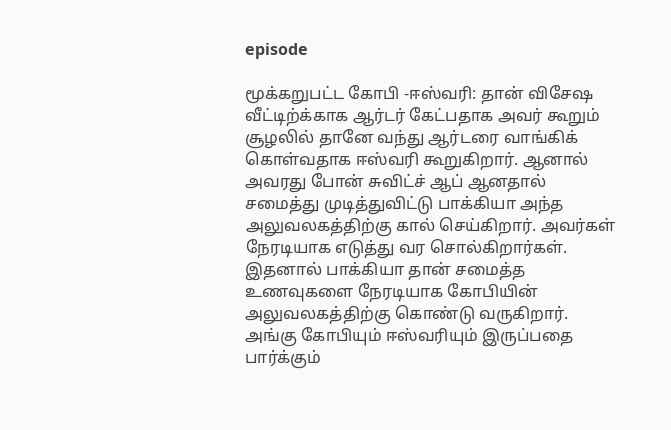episode

மூக்கறுபட்ட கோபி -ஈஸ்வரி: தான் விசேஷ வீட்டிற்க்காக ஆர்டர் கேட்பதாக அவர் கூறும் சூழலில் தானே வந்து ஆர்டரை வாங்கிக் கொள்வதாக ஈஸ்வரி கூறுகிறார். ஆனால் அவரது போன் சுவிட்ச் ஆப் ஆனதால் சமைத்து முடித்துவிட்டு பாக்கியா அந்த அலுவலகத்திற்கு கால் செய்கிறார். அவர்கள் நேரடியாக எடுத்து வர சொல்கிறார்கள். இதனால் பாக்கியா தான் சமைத்த உணவுகளை நேரடியாக கோபியின் அலுவலகத்திற்கு கொண்டு வருகிறார். அங்கு கோபியும் ஈஸ்வரியும் இருப்பதை பார்க்கும்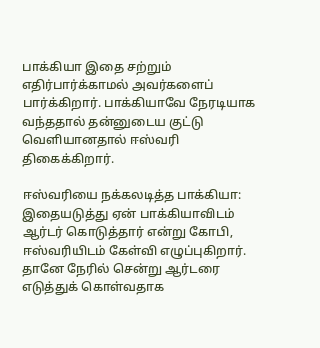பாக்கியா இதை சற்றும் எதிர்பார்க்காமல் அவர்களைப் பார்க்கிறார். பாக்கியாவே நேரடியாக வந்ததால் தன்னுடைய குட்டு வெளியானதால் ஈஸ்வரி திகைக்கிறார்.

ஈஸ்வரியை நக்கலடித்த பாக்கியா: இதையடுத்து ஏன் பாக்கியாவிடம் ஆர்டர் கொடுத்தார் என்று கோபி, ஈஸ்வரியிடம் கேள்வி எழுப்புகிறார். தானே நேரில் சென்று ஆர்டரை எடுத்துக் கொள்வதாக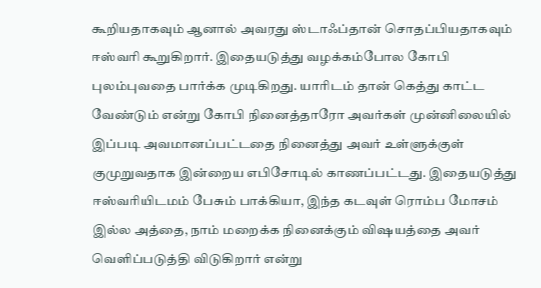கூறியதாகவும் ஆனால் அவரது ஸ்டாஃப்தான் சொதப்பியதாகவும் ஈஸ்வரி கூறுகிறார். இதையடுத்து வழக்கம்போல கோபி புலம்புவதை பார்க்க முடிகிறது. யாரிடம் தான் கெத்து காட்ட வேண்டும் என்று கோபி நினைத்தாரோ அவர்கள் முன்னிலையில் இப்படி அவமானப்பட்டதை நினைத்து அவர் உள்ளுக்குள் குமுறுவதாக இன்றைய எபிசோடில் காணப்பட்டது. இதையடுத்து ஈஸ்வரியிடமம் பேசும் பாக்கியா, இந்த கடவுள் ரொம்ப மோசம் இல்ல அத்தை, நாம் மறைக்க நினைக்கும் விஷயத்தை அவர் வெளிப்படுத்தி விடுகிறார் என்று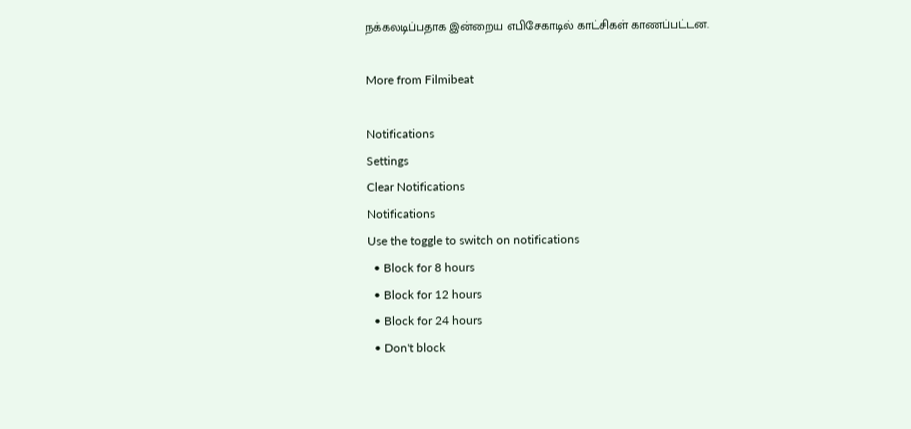நக்கலடிப்பதாக இன்றைய எபிசேகாடில் காட்சிகள் காணப்பட்டன.

More from Filmibeat

Notifications
Settings
Clear Notifications
Notifications
Use the toggle to switch on notifications
  • Block for 8 hours
  • Block for 12 hours
  • Block for 24 hours
  • Don't block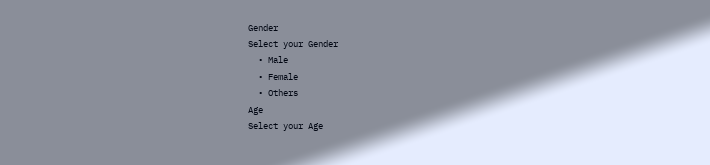Gender
Select your Gender
  • Male
  • Female
  • Others
Age
Select your Age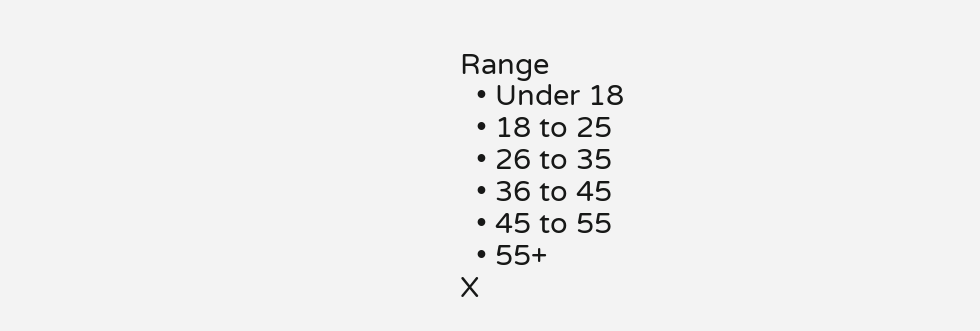Range
  • Under 18
  • 18 to 25
  • 26 to 35
  • 36 to 45
  • 45 to 55
  • 55+
X